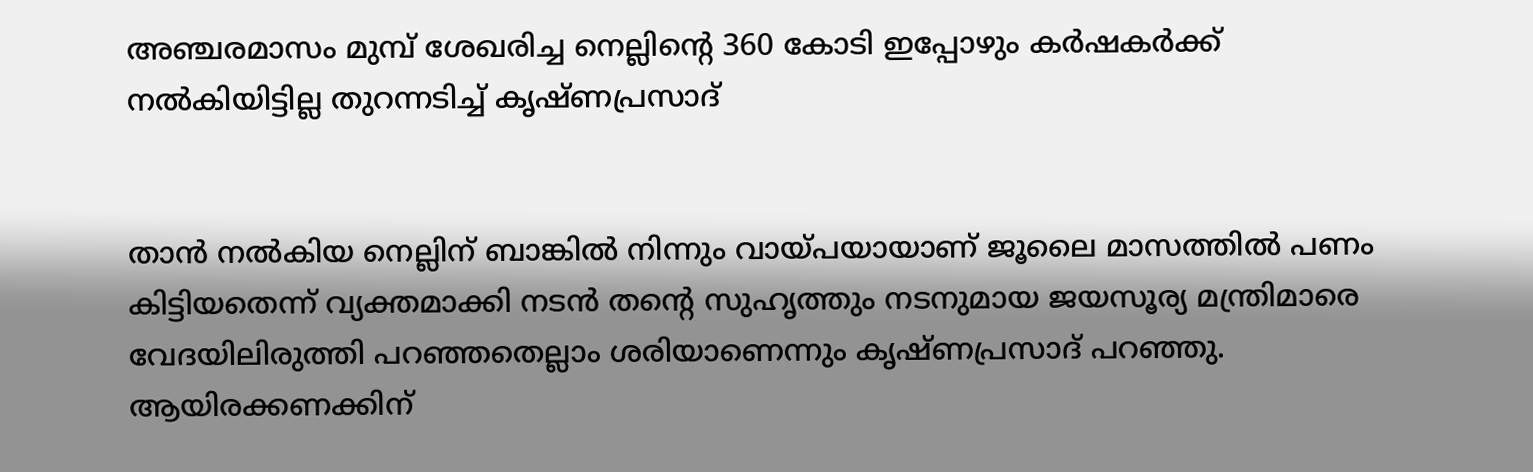അഞ്ചരമാസം മുമ്പ് ശേഖരിച്ച നെല്ലിന്റെ 360 കോടി ഇപ്പോഴും കര്‍ഷകര്‍ക്ക് നല്‍കിയിട്ടില്ല തുറന്നടിച്ച് കൃഷ്ണപ്രസാദ്


താന്‍ നല്‍കിയ നെല്ലിന് ബാങ്കില്‍ നിന്നും വായ്പയായാണ് ജൂലൈ മാസത്തില്‍ പണം കിട്ടിയതെന്ന് വ്യക്തമാക്കി നടന്‍ തന്റെ സുഹൃത്തും നടനുമായ ജയസൂര്യ മന്ത്രിമാരെ വേദയിലിരുത്തി പറഞ്ഞതെല്ലാം ശരിയാണെന്നും കൃഷ്ണപ്രസാദ് പറഞ്ഞു. ആയിരക്കണക്കിന്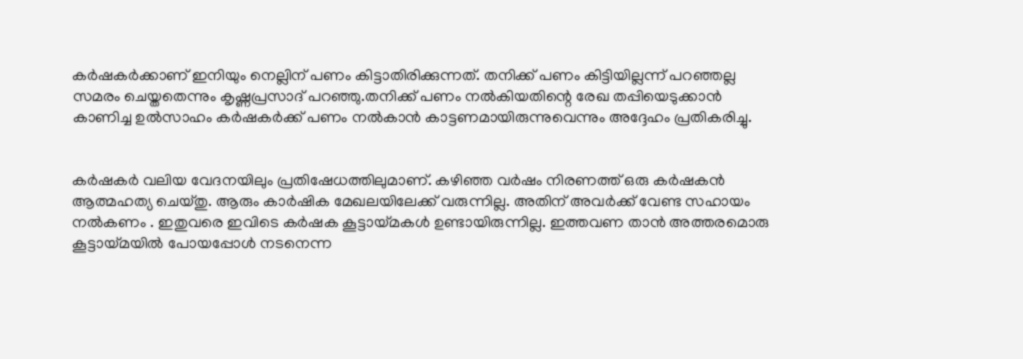കര്‍ഷകര്‍ക്കാണ് ഇനിയും നെല്ലിന് പണം കിട്ടാതിരിക്കുന്നത്. തനിക്ക് പണം കിട്ടിയില്ലന്ന് പറഞ്ഞല്ല സമരം ചെയ്തതെന്നും കൃഷ്ണപ്രസാദ് പറഞ്ഞു.തനിക്ക് പണം നല്‍കിയതിന്റെ രേഖ തപ്പിയെടുക്കാന്‍ കാണിച്ച ഉല്‍സാഹം കര്‍ഷകര്‍ക്ക് പണം നല്‍കാന്‍ കാട്ടണമായിരുന്നുവെന്നും അദ്ദേഹം പ്രതികരിച്ചു.


കര്‍ഷകര്‍ വലിയ വേദനയിലും പ്രതിഷേധത്തിലുമാണ്. കഴിഞ്ഞ വര്‍ഷം നിരണത്ത് ഒരു കര്‍ഷകന്‍ ആത്മഹത്യ ചെയ്തു. ആരും കാര്‍ഷിക മേഖലയിലേക്ക് വരുന്നില്ല. അതിന് അവര്‍ക്ക് വേണ്ട സഹായം നല്‍കണം . ഇതുവരെ ഇവിടെ കര്‍ഷക കൂട്ടായ്മകള്‍ ഉണ്ടായിരുന്നില്ല. ഇത്തവണ താന്‍ അത്തരമൊരു കൂട്ടായ്മയില്‍ പോയപ്പോള്‍ നടനെന്ന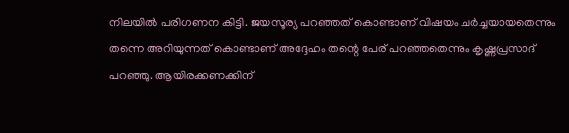നിലയില്‍ പരിഗണന കിട്ടി. ജയസൂര്യ പറഞ്ഞത് കൊണ്ടാണ് വിഷയം ചര്‍ച്ചയായതെന്നും തന്നെ അറിയുന്നത് കൊണ്ടാണ് അദ്ദേഹം തന്റെ പേര് പറഞ്ഞതെന്നും കൃഷ്ണപ്രസാദ് പറഞ്ഞു. ആയിരക്കണക്കിന്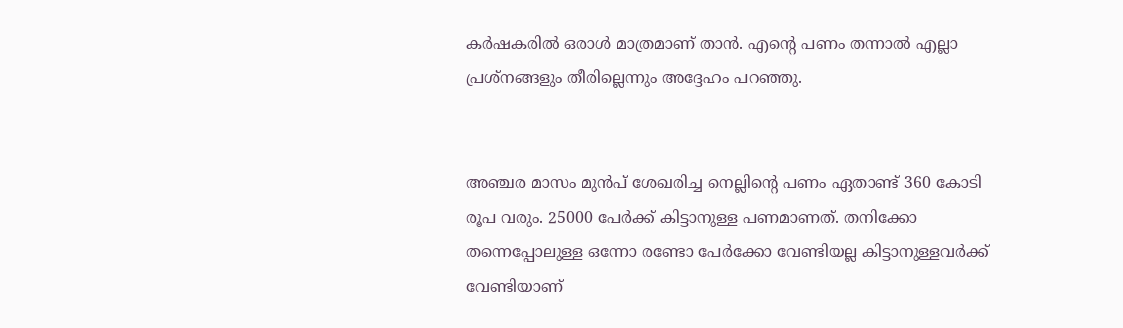കര്‍ഷകരില്‍ ഒരാള്‍ മാത്രമാണ് താന്‍. എന്റെ പണം തന്നാല്‍ എല്ലാ പ്രശ്‌നങ്ങളും തീരില്ലെന്നും അദ്ദേഹം പറഞ്ഞു.


അഞ്ചര മാസം മുന്‍പ് ശേഖരിച്ച നെല്ലിന്റെ പണം ഏതാണ്ട് 360 കോടി രൂപ വരും. 25000 പേര്‍ക്ക് കിട്ടാനുള്ള പണമാണത്. തനിക്കോ തന്നെപ്പോലുള്ള ഒന്നോ രണ്ടോ പേര്‍ക്കോ വേണ്ടിയല്ല കിട്ടാനുള്ളവര്‍ക്ക് വേണ്ടിയാണ്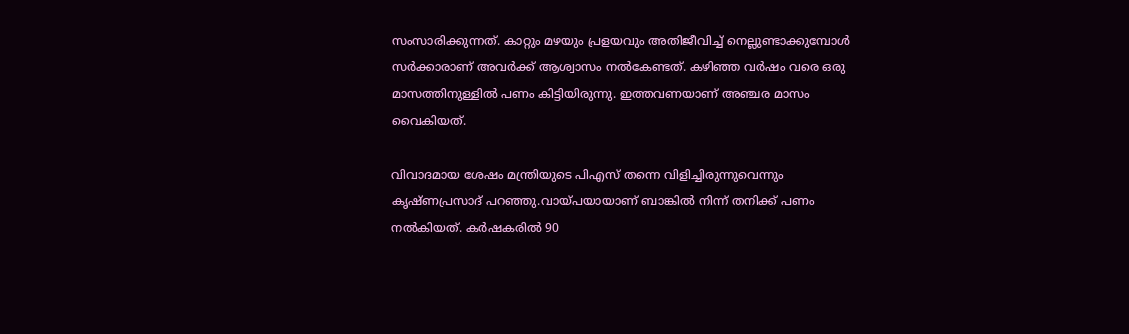സംസാരിക്കുന്നത്. കാറ്റും മഴയും പ്രളയവും അതിജീവിച്ച് നെല്ലുണ്ടാക്കുമ്പോള്‍ സര്‍ക്കാരാണ് അവര്‍ക്ക് ആശ്വാസം നല്‍കേണ്ടത്. കഴിഞ്ഞ വര്‍ഷം വരെ ഒരു മാസത്തിനുള്ളില്‍ പണം കിട്ടിയിരുന്നു. ഇത്തവണയാണ് അഞ്ചര മാസം വൈകിയത്.

വിവാദമായ ശേഷം മന്ത്രിയുടെ പിഎസ് തന്നെ വിളിച്ചിരുന്നുവെന്നും കൃഷ്ണപ്രസാദ് പറഞ്ഞു.വായ്പയായാണ് ബാങ്കില്‍ നിന്ന് തനിക്ക് പണം നല്‍കിയത്. കര്‍ഷകരില്‍ 90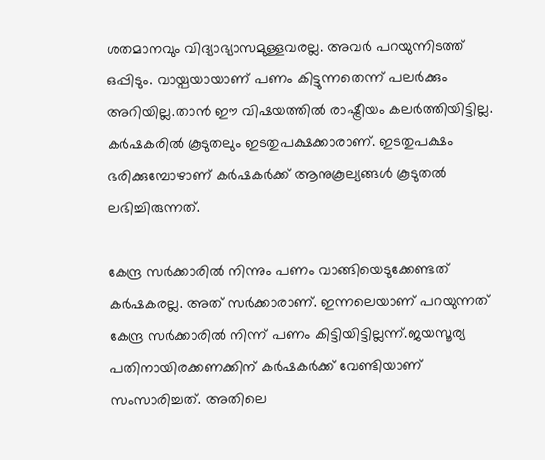ശതമാനവും വിദ്യാഭ്യാസമുള്ളവരല്ല. അവര്‍ പറയുന്നിടത്ത് ഒപ്പിടും. വായ്പയായാണ് പണം കിട്ടുന്നതെന്ന് പലര്‍ക്കും അറിയില്ല.താന്‍ ഈ വിഷയത്തില്‍ രാഷ്ട്രീയം കലര്‍ത്തിയിട്ടില്ല. കര്‍ഷകരില്‍ കൂടുതലും ഇടതുപക്ഷക്കാരാണ്. ഇടതുപക്ഷം ഭരിക്കുമ്പോഴാണ് കര്‍ഷകര്‍ക്ക് ആനുകൂല്യങ്ങള്‍ കൂടുതല്‍ ലഭിച്ചിരുന്നത്.

കേന്ദ്ര സര്‍ക്കാരില്‍ നിന്നും പണം വാങ്ങിയെടുക്കേണ്ടത് കര്‍ഷകരല്ല. അത് സര്‍ക്കാരാണ്. ഇന്നലെയാണ് പറയുന്നത് കേന്ദ്ര സര്‍ക്കാരില്‍ നിന്ന് പണം കിട്ടിയിട്ടില്ലന്ന്.ജയസൂര്യ പതിനായിരക്കണക്കിന് കര്‍ഷകര്‍ക്ക് വേണ്ടിയാണ് സംസാരിച്ചത്. അതിലെ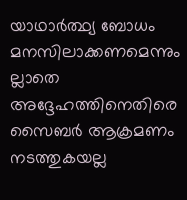യാഥാര്‍ത്ഥ്യ ബോധം മനസിലാക്കണമെന്നും ല്ലാതെ അദ്ദേഹത്തിനെതിരെ സൈബര്‍ ആക്രമണം നടത്തുകയല്ല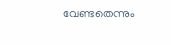വേണ്ടതെന്നും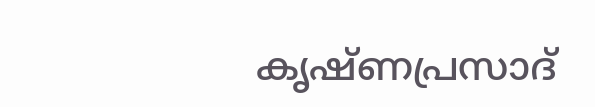കൃഷ്ണപ്രസാദ്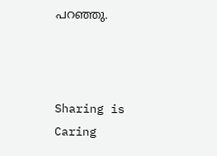പറഞ്ഞു.



Sharing is Caring